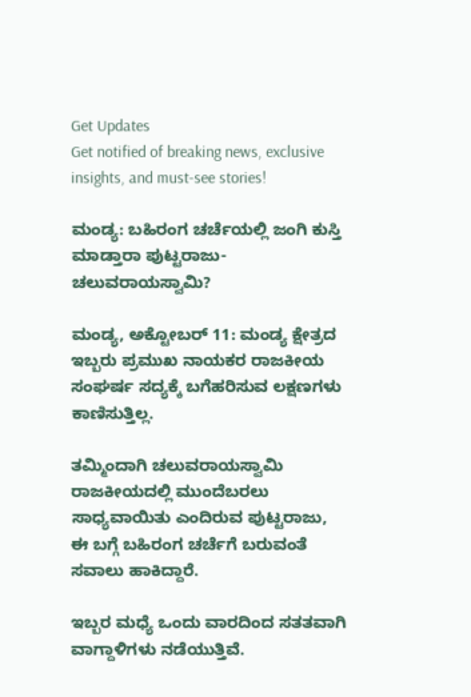Get Updates
Get notified of breaking news, exclusive insights, and must-see stories!

ಮಂಡ್ಯ: ಬಹಿರಂಗ ಚರ್ಚೆಯಲ್ಲಿ ಜಂಗಿ ಕುಸ್ತಿ ಮಾಡ್ತಾರಾ ಪುಟ್ಟರಾಜು-ಚಲುವರಾಯಸ್ವಾಮಿ?

ಮಂಡ್ಯ, ಅಕ್ಟೋಬರ್ 11: ಮಂಡ್ಯ ಕ್ಷೇತ್ರದ ಇಬ್ಬರು ಪ್ರಮುಖ ನಾಯಕರ ರಾಜಕೀಯ ಸಂಘರ್ಷ ಸದ್ಯಕ್ಕೆ ಬಗೆಹರಿಸುವ ಲಕ್ಷಣಗಳು ಕಾಣಿಸುತ್ತಿಲ್ಲ.

ತಮ್ಮಿಂದಾಗಿ ಚಲುವರಾಯಸ್ವಾಮಿ ರಾಜಕೀಯದಲ್ಲಿ ಮುಂದೆಬರಲು ಸಾಧ್ಯವಾಯಿತು ಎಂದಿರುವ ಪುಟ್ಟರಾಜು, ಈ ಬಗ್ಗೆ ಬಹಿರಂಗ ಚರ್ಚೆಗೆ ಬರುವಂತೆ ಸವಾಲು ಹಾಕಿದ್ದಾರೆ.

ಇಬ್ಬರ ಮಧ್ಯೆ ಒಂದು ವಾರದಿಂದ ಸತತವಾಗಿ ವಾಗ್ದಾಳಿಗಳು ನಡೆಯುತ್ತಿವೆ.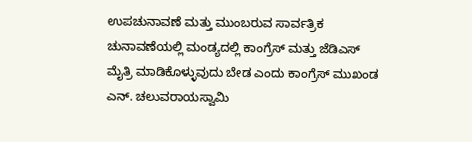ಉಪಚುನಾವಣೆ ಮತ್ತು ಮುಂಬರುವ ಸಾರ್ವತ್ರಿಕ ಚುನಾವಣೆಯಲ್ಲಿ ಮಂಡ್ಯದಲ್ಲಿ ಕಾಂಗ್ರೆಸ್ ಮತ್ತು ಜೆಡಿಎಸ್ ಮೈತ್ರಿ ಮಾಡಿಕೊಳ್ಳುವುದು ಬೇಡ ಎಂದು ಕಾಂಗ್ರೆಸ್‌ ಮುಖಂಡ ಎನ್. ಚಲುವರಾಯಸ್ವಾಮಿ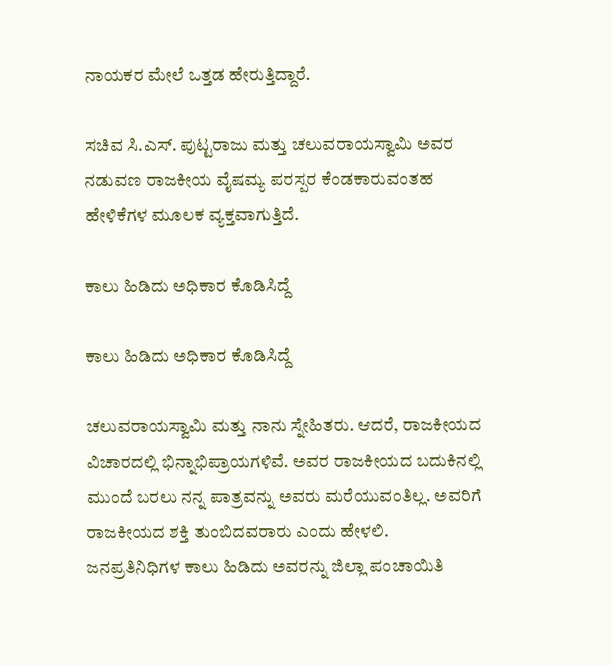ನಾಯಕರ ಮೇಲೆ ಒತ್ತಡ ಹೇರುತ್ತಿದ್ದಾರೆ.

ಸಚಿವ ಸಿ.ಎಸ್. ಪುಟ್ಟರಾಜು ಮತ್ತು ಚಲುವರಾಯಸ್ವಾಮಿ ಅವರ ನಡುವಣ ರಾಜಕೀಯ ವೈಷಮ್ಯ ಪರಸ್ಪರ ಕೆಂಡಕಾರುವಂತಹ ಹೇಳಿಕೆಗಳ ಮೂಲಕ ವ್ಯಕ್ತವಾಗುತ್ತಿದೆ.

ಕಾಲು ಹಿಡಿದು ಅಧಿಕಾರ ಕೊಡಿಸಿದ್ದೆ

ಕಾಲು ಹಿಡಿದು ಅಧಿಕಾರ ಕೊಡಿಸಿದ್ದೆ

ಚಲುವರಾಯಸ್ವಾಮಿ ಮತ್ತು ನಾನು ಸ್ನೇಹಿತರು. ಆದರೆ, ರಾಜಕೀಯದ ವಿಚಾರದಲ್ಲಿ ಭಿನ್ನಾಭಿಪ್ರಾಯಗಳಿವೆ. ಅವರ ರಾಜಕೀಯದ ಬದುಕಿನಲ್ಲಿ ಮುಂದೆ ಬರಲು ನನ್ನ ಪಾತ್ರವನ್ನು ಅವರು ಮರೆಯುವಂತಿಲ್ಲ. ಅವರಿಗೆ ರಾಜಕೀಯದ ಶಕ್ತಿ ತುಂಬಿದವರಾರು ಎಂದು ಹೇಳಲಿ. ಜನಪ್ರತಿನಿಧಿಗಳ ಕಾಲು ಹಿಡಿದು ಅವರನ್ನು ಜಿಲ್ಲಾ ಪಂಚಾಯಿತಿ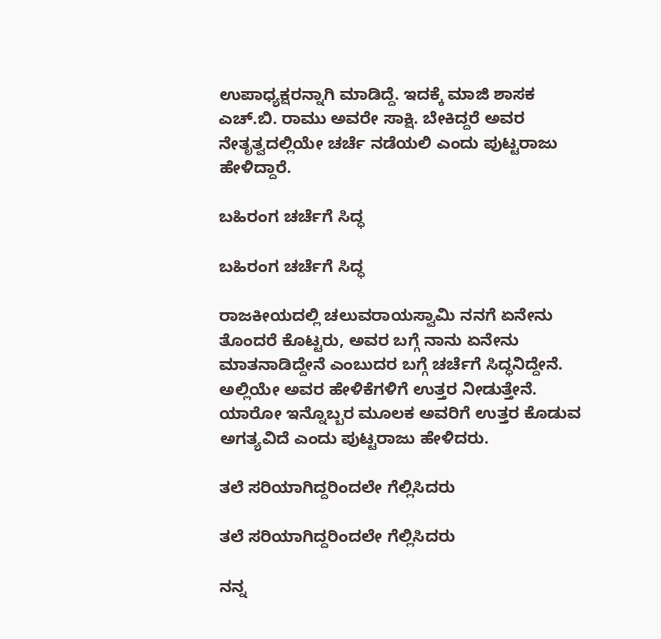ಉಪಾಧ್ಯಕ್ಷರನ್ನಾಗಿ ಮಾಡಿದ್ದೆ. ಇದಕ್ಕೆ ಮಾಜಿ ಶಾಸಕ ಎಚ್‌.ಬಿ. ರಾಮು ಅವರೇ ಸಾಕ್ಷಿ. ಬೇಕಿದ್ದರೆ ಅವರ ನೇತೃತ್ವದಲ್ಲಿಯೇ ಚರ್ಚೆ ನಡೆಯಲಿ ಎಂದು ಪುಟ್ಟರಾಜು ಹೇಳಿದ್ದಾರೆ.

ಬಹಿರಂಗ ಚರ್ಚೆಗೆ ಸಿದ್ಧ

ಬಹಿರಂಗ ಚರ್ಚೆಗೆ ಸಿದ್ಧ

ರಾಜಕೀಯದಲ್ಲಿ ಚಲುವರಾಯಸ್ವಾಮಿ ನನಗೆ ಏನೇನು ತೊಂದರೆ ಕೊಟ್ಟರು, ಅವರ ಬಗ್ಗೆ ನಾನು ಏನೇನು ಮಾತನಾಡಿದ್ದೇನೆ ಎಂಬುದರ ಬಗ್ಗೆ ಚರ್ಚೆಗೆ ಸಿದ್ಧನಿದ್ದೇನೆ. ಅಲ್ಲಿಯೇ ಅವರ ಹೇಳಿಕೆಗಳಿಗೆ ಉತ್ತರ ನೀಡುತ್ತೇನೆ. ಯಾರೋ ಇನ್ನೊಬ್ಬರ ಮೂಲಕ ಅವರಿಗೆ ಉತ್ತರ ಕೊಡುವ ಅಗತ್ಯವಿದೆ ಎಂದು ಪುಟ್ಟರಾಜು ಹೇಳಿದರು.

ತಲೆ ಸರಿಯಾಗಿದ್ದರಿಂದಲೇ ಗೆಲ್ಲಿಸಿದರು

ತಲೆ ಸರಿಯಾಗಿದ್ದರಿಂದಲೇ ಗೆಲ್ಲಿಸಿದರು

ನನ್ನ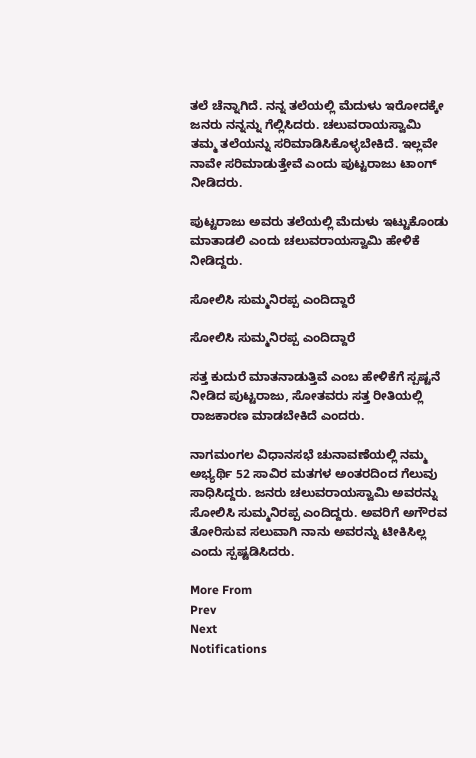ತಲೆ ಚೆನ್ನಾಗಿದೆ. ನನ್ನ ತಲೆಯಲ್ಲಿ ಮೆದುಳು ಇರೋದಕ್ಕೇ ಜನರು ನನ್ನನ್ನು ಗೆಲ್ಲಿಸಿದರು. ಚಲುವರಾಯಸ್ವಾಮಿ ತಮ್ಮ ತಲೆಯನ್ನು ಸರಿಮಾಡಿಸಿಕೊಳ್ಳಬೇಕಿದೆ. ಇಲ್ಲವೇ ನಾವೇ ಸರಿಮಾಡುತ್ತೇವೆ ಎಂದು ಪುಟ್ಟರಾಜು ಟಾಂಗ್ ನೀಡಿದರು.

ಪುಟ್ಟರಾಜು ಅವರು ತಲೆಯಲ್ಲಿ ಮೆದುಳು ಇಟ್ಟುಕೊಂಡು ಮಾತಾಡಲಿ ಎಂದು ಚಲುವರಾಯಸ್ವಾಮಿ ಹೇಳಿಕೆ ನೀಡಿದ್ದರು.

ಸೋಲಿಸಿ ಸುಮ್ಮನಿರಪ್ಪ ಎಂದಿದ್ದಾರೆ

ಸೋಲಿಸಿ ಸುಮ್ಮನಿರಪ್ಪ ಎಂದಿದ್ದಾರೆ

ಸತ್ತ ಕುದುರೆ ಮಾತನಾಡುತ್ತಿವೆ ಎಂಬ ಹೇಳಿಕೆಗೆ ಸ್ಪಷ್ಟನೆ ನೀಡಿದ ಪುಟ್ಟರಾಜು, ಸೋತವರು ಸತ್ತ ರೀತಿಯಲ್ಲಿ ರಾಜಕಾರಣ ಮಾಡಬೇಕಿದೆ ಎಂದರು.

ನಾಗಮಂಗಲ ವಿಧಾನಸಭೆ ಚುನಾವಣೆಯಲ್ಲಿ ನಮ್ಮ ಅಭ್ಯರ್ಥಿ 52 ಸಾವಿರ ಮತಗಳ ಅಂತರದಿಂದ ಗೆಲುವು ಸಾಧಿಸಿದ್ದರು. ಜನರು ಚಲುವರಾಯಸ್ವಾಮಿ ಅವರನ್ನು ಸೋಲಿಸಿ ಸುಮ್ಮನಿರಪ್ಪ ಎಂದಿದ್ದರು. ಅವರಿಗೆ ಅಗೌರವ ತೋರಿಸುವ ಸಲುವಾಗಿ ನಾನು ಅವರನ್ನು ಟೀಕಿಸಿಲ್ಲ ಎಂದು ಸ್ಪಷ್ಟಡಿಸಿದರು.

More From
Prev
Next
Notifications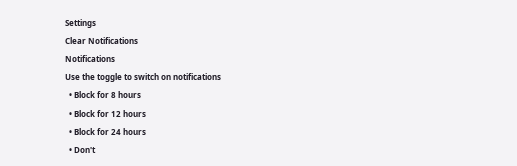Settings
Clear Notifications
Notifications
Use the toggle to switch on notifications
  • Block for 8 hours
  • Block for 12 hours
  • Block for 24 hours
  • Don't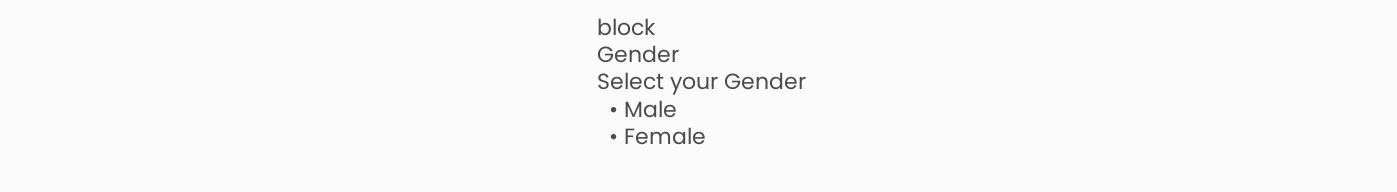block
Gender
Select your Gender
  • Male
  • Female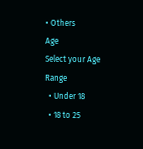• Others
Age
Select your Age Range
  • Under 18
  • 18 to 25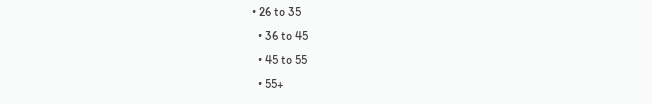• 26 to 35
  • 36 to 45
  • 45 to 55
  • 55+